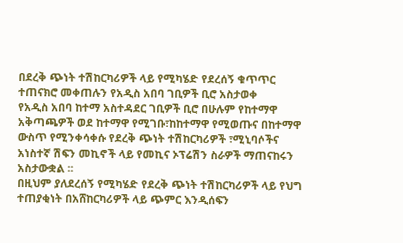በደረቅ ጭነት ተሽከርካሪዎች ላይ የሚካሄድ የደረሰኝ ቁጥጥር ተጠናክሮ መቀጠሉን የአዲስ አበባ ገቢዎች ቢሮ አስታወቀ
የአዲስ አበባ ከተማ አስተዳደር ገቢዎች ቢሮ በሁሉም የከተማዋ አቅጣጫዎች ወደ ከተማዋ የሚገቡ፣ከከተማዋ የሚወጡና በከተማዋ ውስጥ የሚንቀሳቀሱ የደረቅ ጭነት ተሽከርካሪዎች ፣ሚኒባሶችና አነስተኛ ሽፍን መኪኖች ላይ የመኪና ኦፕሬሽን ስራዎች ማጠናከሩን አስታውቋል ፡፡
በዚህም ያለደረሰኝ የሚካሄድ የደረቅ ጭነት ተሽከርካሪዎች ላይ የህግ ተጠያቂነት በአሸከርካሪዎች ላይ ጭምር እንዲሰፍን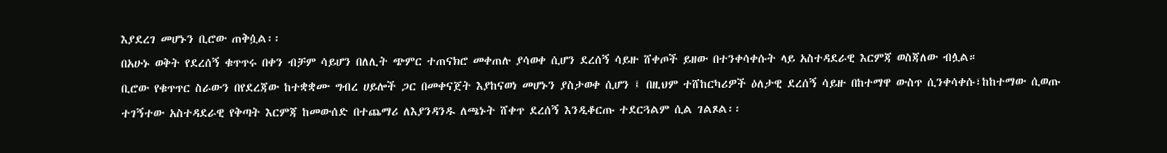እያደረገ መሆኑን ቢሮው ጠቅሷል፡፡
በአሁኑ ወቅት የደረሰኝ ቁጥጥሩ በቀን ብቻም ሳይሆን በለሊት ጭምር ተጠናክሮ መቀጠሉ ያሳወቀ ሲሆን ደረሰኝ ሳይዙ ሸቀጦች ይዘው በተንቀሳቀሱት ላይ አስተዳደራዊ እርምጃ ወስጃለው ብሏል።
ቢሮው የቁጥጥር ስራውን በየደረጃው ከተቋቋሙ ግብረ ሀይሎች ጋር በመቀናጀት እያከናወነ መሆኑን ያስታወቀ ሲሆን ፤ በዚህም ተሸከርካሪዎች ዕለታዊ ደረሰኝ ሳይዙ በከተማዋ ውስጥ ሲንቀሳቀሱ፣ከከተማው ሲወጡ ተገኝተው አስተዳደራዊ የቅጣት እርምጃ ከመውሰድ በተጨማሪ ለእያንዳንዱ ለጫኑት ሸቀጥ ደረሰኝ እንዲቆርጡ ተደርጓልም ሲል ገልጾል፡፡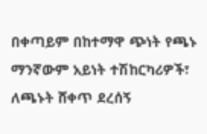በቀጣይም በከተማዋ ጭነት የጫኑ ማንኛውም አይነት ተሽከርካሪዎች፣ ለጫኑት ሸቀጥ ደረሰኝ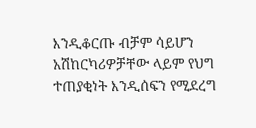እንዲቆርጡ ብቻም ሳይሆን አሽከርካሪዎቻቸው ላይም የህግ ተጠያቂነት እንዲሰፍን የሚደረግ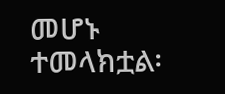መሆኑ ተመላክቷል፡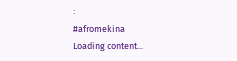፡
#afromekina
Loading content...